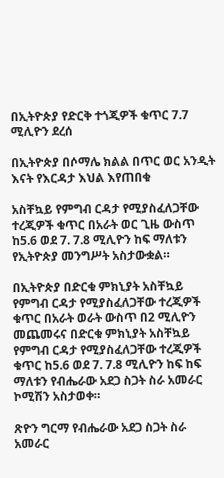በኢትዮጵያ የድርቅ ተጎጂዎች ቁጥር 7.7 ሚሊዮን ደረሰ

በኢትዮጵያ በሶማሌ ክልል በጥር ወር አንዲት እናት የእርዳታ እህል እየጠበቁ

አስቸኳይ የምግብ ርዳታ የሚያስፈለጋቸው ተረጂዎች ቁጥር በአራት ወር ጊዜ ውስጥ ከ5.6 ወደ 7. 7.8 ሚሊዮን ከፍ ማለቱን የኢትዮጵያ መንግሥት አስታውቋል።

በኢትዮጵያ በድርቁ ምክኒያት አስቸኳይ የምግብ ርዳታ የሚያስፈለጋቸው ተረጂዎች ቁጥር በአራት ወራት ውስጥ በ2 ሚሊዮን መጨመሩና በድርቁ ምክኒያት አስቸኳይ የምግብ ርዳታ የሚያስፈለጋቸው ተረጂዎች ቁጥር ከ5.6 ወደ 7. 7.8 ሚሊዮን ከፍ ከፍ ማለቱን የብሔራው አደጋ ስጋት ስራ አመራር ኮሚሽን አስታወቀ።

ጽዮን ግርማ የብሔራው አደጋ ስጋት ስራ አመራር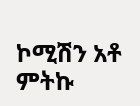ኮሚሽን አቶ ምትኩ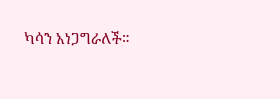ካሳን አነጋግራለች።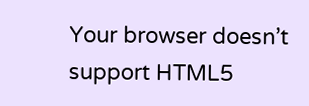Your browser doesn’t support HTML5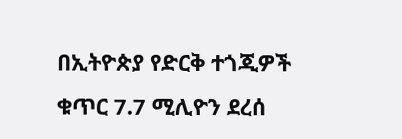በኢትዮጵያ የድርቅ ተጎጂዎች ቁጥር 7.7 ሚሊዮን ደረሰ